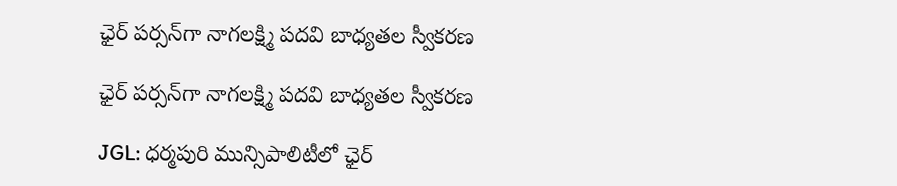ఛైర్ పర్సన్‌గా నాగలక్ష్మి పదవి బాధ్యతల స్వీకరణ

ఛైర్ పర్సన్‌గా నాగలక్ష్మి పదవి బాధ్యతల స్వీకరణ

JGL: ధర్మపురి మున్సిపాలిటీలో ఛైర్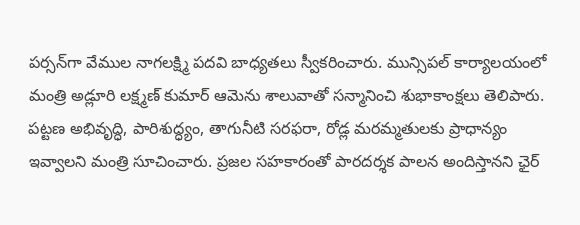పర్సన్‌గా వేముల నాగలక్ష్మి పదవి బాధ్యతలు స్వీకరించారు. మున్సిపల్ కార్యాలయంలో మంత్రి అడ్లూరి లక్ష్మణ్ కుమార్ ఆమెను శాలువాతో సన్మానించి శుభాకాంక్షలు తెలిపారు. పట్టణ అభివృద్ధి, పారిశుద్ధ్యం, తాగునీటి సరఫరా, రోడ్ల మరమ్మతులకు ప్రాధాన్యం ఇవ్వాలని మంత్రి సూచించారు. ప్రజల సహకారంతో పారదర్శక పాలన అందిస్తానని ఛైర్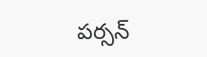పర్సన్‌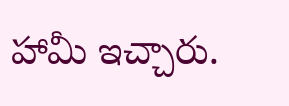హామీ ఇచ్చారు.